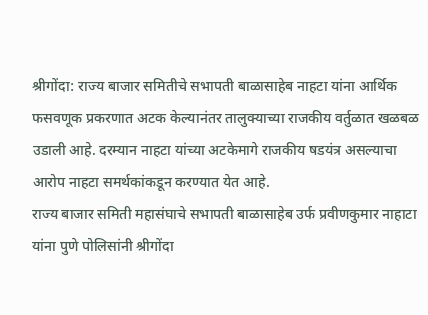श्रीगोंदा: राज्य बाजार समितीचे सभापती बाळासाहेब नाहटा यांना आर्थिक फसवणूक प्रकरणात अटक केल्यानंतर तालुक्याच्या राजकीय वर्तुळात खळबळ उडाली आहे. दरम्यान नाहटा यांच्या अटकेमागे राजकीय षडयंत्र असल्याचा आरोप नाहटा समर्थकांकडून करण्यात येत आहे.
राज्य बाजार समिती महासंघाचे सभापती बाळासाहेब उर्फ प्रवीणकुमार नाहाटा यांना पुणे पोलिसांनी श्रीगोंदा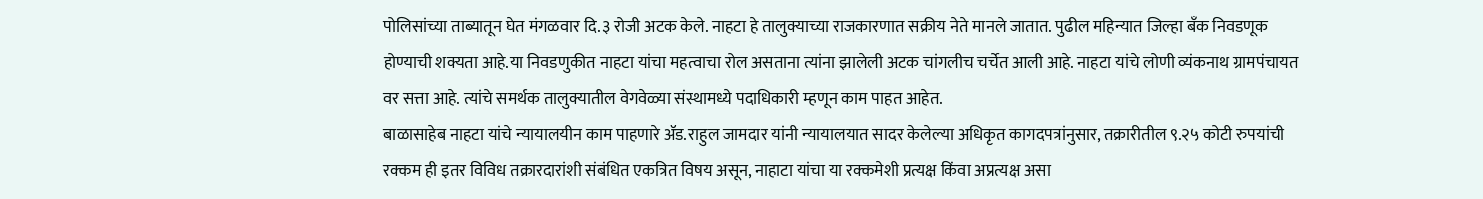पोलिसांच्या ताब्यातून घेत मंगळवार दि.३ रोजी अटक केले. नाहटा हे तालुक्याच्या राजकारणात सक्रीय नेते मानले जातात. पुढील महिन्यात जिल्हा बँक निवडणूक होण्याची शक्यता आहे.या निवडणुकीत नाहटा यांचा महत्वाचा रोल असताना त्यांना झालेली अटक चांगलीच चर्चेत आली आहे. नाहटा यांचे लोणी व्यंकनाथ ग्रामपंचायत वर सत्ता आहे. त्यांचे समर्थक तालुक्यातील वेगवेळ्या संस्थामध्ये पदाधिकारी म्हणून काम पाहत आहेत.
बाळासाहेब नाहटा यांचे न्यायालयीन काम पाहणारे ॲड.राहुल जामदार यांनी न्यायालयात सादर केलेल्या अधिकृत कागदपत्रांनुसार, तक्रारीतील ९.२५ कोटी रुपयांची रक्कम ही इतर विविध तक्रारदारांशी संबंधित एकत्रित विषय असून, नाहाटा यांचा या रक्कमेशी प्रत्यक्ष किंवा अप्रत्यक्ष असा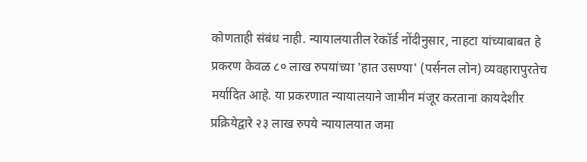कोणताही संबंध नाही. न्यायालयातील रेकॉर्ड नोंदीनुसार, नाहटा यांच्याबाबत हे प्रकरण केवळ ८० लाख रुपयांच्या 'हात उसण्या' (पर्सनल लोन) व्यवहारापुरतेच मर्यादित आहे. या प्रकरणात न्यायालयाने जामीन मंजूर करताना कायदेशीर प्रक्रियेद्वारे २३ लाख रुपये न्यायालयात जमा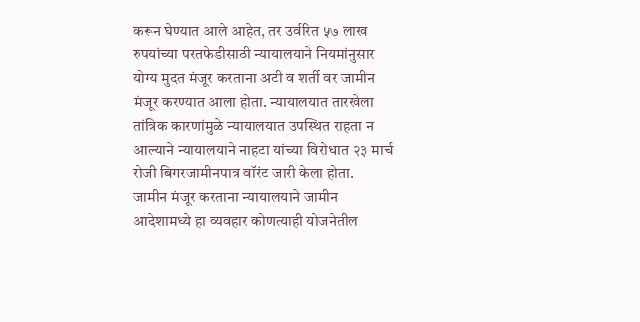करून घेण्यात आले आहेत, तर उर्वरित ५७ लाख रुपयांच्या परतफेडीसाठी न्यायालयाने नियमांनुसार योग्य मुदत मंजूर करताना अटी व शर्ती वर जामीन मंजूर करण्यात आला होता. न्यायालयात तारखेला तांत्रिक कारणांमुळे न्यायालयात उपस्थित राहता न आल्याने न्यायालयाने नाहटा यांच्या विरोधात २३ मार्च रोजी बिगरजामीनपात्र वॉरंट जारी केला होता.
जामीन मंजूर करताना न्यायालयाने जामीन आदेशामध्ये हा व्यवहार कोणत्याही योजनेतील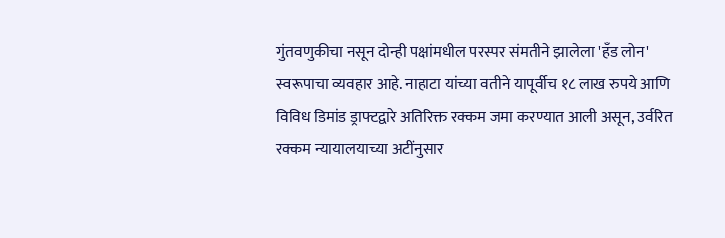गुंतवणुकीचा नसून दोन्ही पक्षांमधील परस्पर संमतीने झालेला 'हँड लोन' स्वरूपाचा व्यवहार आहे. नाहाटा यांच्या वतीने यापूर्वीच १८ लाख रुपये आणि विविध डिमांड ड्राफ्टद्वारे अतिरिक्त रक्कम जमा करण्यात आली असून, उर्वरित रक्कम न्यायालयाच्या अटींनुसार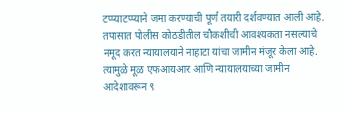टप्प्याटप्प्याने जमा करण्याची पूर्ण तयारी दर्शवण्यात आली आहे.
तपासात पोलीस कोठडीतील चौकशीची आवश्यकता नसल्याचे नमूद करत न्यायालयाने नाहाटा यांचा जामीन मंजूर केला आहे. त्यामुळे मूळ एफआयआर आणि न्यायालयाच्या जामीन आदेशावरून ९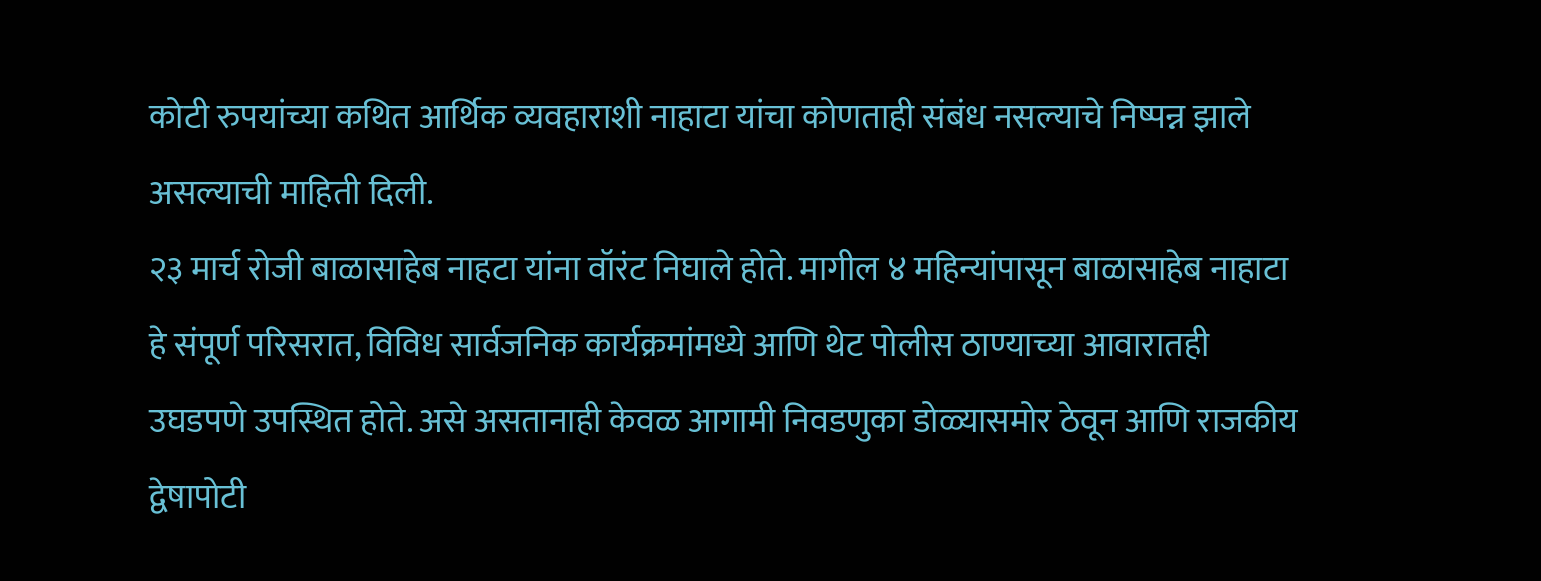कोटी रुपयांच्या कथित आर्थिक व्यवहाराशी नाहाटा यांचा कोणताही संबंध नसल्याचे निष्पन्न झाले असल्याची माहिती दिली.
२३ मार्च रोजी बाळासाहेब नाहटा यांना वॉरंट निघाले होते. मागील ४ महिन्यांपासून बाळासाहेब नाहाटा हे संपूर्ण परिसरात, विविध सार्वजनिक कार्यक्रमांमध्ये आणि थेट पोलीस ठाण्याच्या आवारातही उघडपणे उपस्थित होते. असे असतानाही केवळ आगामी निवडणुका डोळ्यासमोर ठेवून आणि राजकीय द्वेषापोटी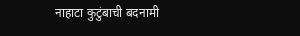नाहाटा कुटुंबाची बदनामी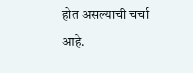होत असल्याची चर्चा आहे.